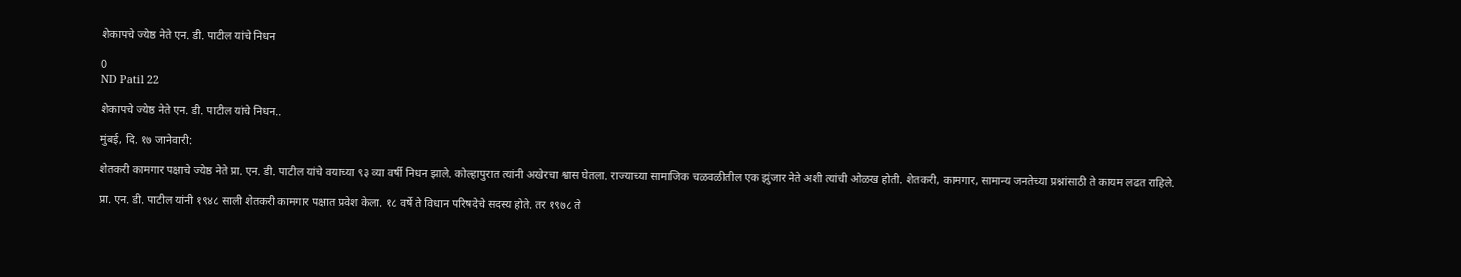शेकापचे ज्येष्ठ नेते एन. डी. पाटील यांचे निधन

0
ND Patil 22

शेकापचे ज्येष्ठ नेते एन. डी. पाटील यांचे निधन..

मुंबई, दि. १७ जानेवारी:

शेतकरी कामगार पक्षाचे ज्येष्ठ नेते प्रा. एन. डी. पाटील यांचे वयाच्या ९३ व्या वर्षी निधन झाले. कोल्हापुरात त्यांनी अखेरचा श्वास घेतला. राज्याच्या सामाजिक चळवळीतील एक झुंजार नेते अशी त्यांची ओळख होती. शेतकरी, कामगार, सामान्य जनतेच्या प्रश्नांसाठी ते कायम लढत राहिले.

प्रा. एन. डी. पाटील यांनी १९४८ साली शेतकरी कामगार पक्षात प्रवेश केला. १८ वर्षे ते विधान परिषदेचे सदस्य होते. तर १९७८ ते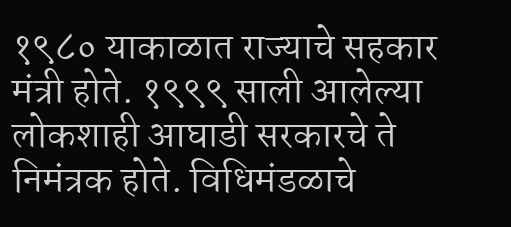१९८० याकाळात राज्याचे सहकार मंत्री होते. १९९९ साली आलेल्या लोकशाही आघाडी सरकारचे ते निमंत्रक होते. विधिमंडळाचे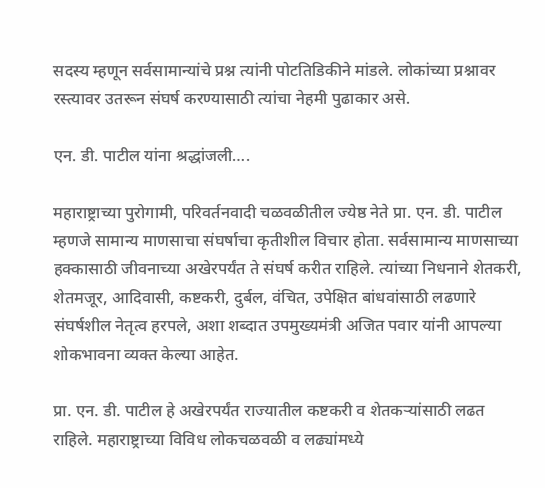सदस्य म्हणून सर्वसामान्यांचे प्रश्न त्यांनी पोटतिडिकीने मांडले. लोकांच्या प्रश्नावर रस्त्यावर उतरून संघर्ष करण्यासाठी त्यांचा नेहमी पुढाकार असे.

एन. डी. पाटील यांना श्रद्धांजली….

महाराष्ट्राच्या पुरोगामी, परिवर्तनवादी चळवळीतील ज्येष्ठ नेते प्रा. एन. डी. पाटील म्हणजे सामान्य माणसाचा संघर्षाचा कृतीशील विचार होता. सर्वसामान्य माणसाच्या हक्कासाठी जीवनाच्या अखेरपर्यंत ते संघर्ष करीत राहिले. त्यांच्या निधनाने शेतकरी, शेतमजूर, आदिवासी, कष्टकरी, दुर्बल, वंचित, उपेक्षित बांधवांसाठी लढणारे संघर्षशील नेतृत्व हरपले, अशा शब्दात उपमुख्यमंत्री अजित पवार यांनी आपल्या शोकभावना व्यक्त केल्या आहेत.

प्रा. एन. डी. पाटील हे अखेरपर्यंत राज्यातील कष्टकरी व शेतकऱ्यांसाठी लढत राहिले. महाराष्ट्राच्या विविध लोकचळवळी व लढ्यांमध्ये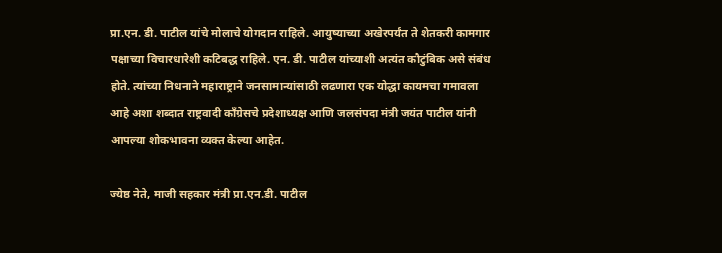प्रा.एन. डी. पाटील यांचे मोलाचे योगदान राहिले. आयुष्याच्या अखेरपर्यंत ते शेतकरी कामगार पक्षाच्या विचारधारेशी कटिबद्ध राहिले. एन. डी. पाटील यांच्याशी अत्यंत कौटुंबिक असे संबंध होते. त्यांच्या निधनाने महाराष्ट्राने जनसामान्यांसाठी लढणारा एक योद्धा कायमचा गमावला आहे अशा शब्दात राष्ट्रवादी काँग्रेसचे प्रदेशाध्यक्ष आणि जलसंपदा मंत्री जयंत पाटील यांनी आपल्या शोकभावना व्यक्त केल्या आहेत.

ज्येष्ठ नेते, माजी सहकार मंत्री प्रा.एन.डी. पाटील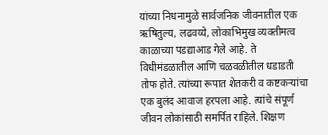यांच्या निधनामुळे सार्वजनिक जीवनातील एक ऋषितुल्य, लढवय्ये, लोकाभिमुख व्यक्तीमत्व काळाच्या पडद्याआड गेले आहे. ते विधीमंडळातील आणि चळवळीतील धडाडती तोफ होते. त्यांच्या रूपात शेतकरी व कष्टकऱ्यांचा एक बुलंद आवाज हरपला आहे. त्यांचे संपूर्ण जीवन लोकांसाठी समर्पित राहिले. शिक्षण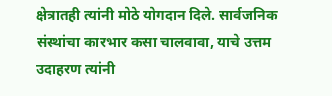क्षेत्रातही त्यांनी मोठे योगदान दिले. सार्वजनिक संस्थांचा कारभार कसा चालवावा, याचे उत्तम उदाहरण त्यांनी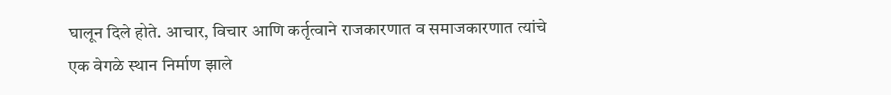घालून दिले होते. आचार, विचार आणि कर्तृत्वाने राजकारणात व समाजकारणात त्यांचे एक वेगळे स्थान निर्माण झाले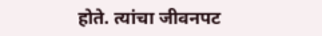होते. त्यांचा जीवनपट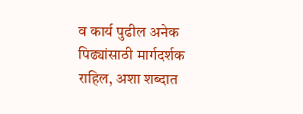व कार्य पुढील अनेक पिढ्यांसाठी मार्गदर्शक राहिल, अशा शब्दात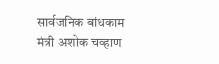सार्वजनिक बांधकाम मंत्री अशोक चव्हाण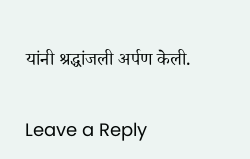यांनी श्रद्धांजली अर्पण केली.

Leave a Reply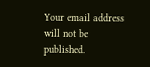Your email address will not be published.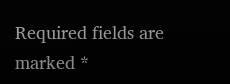Required fields are marked *